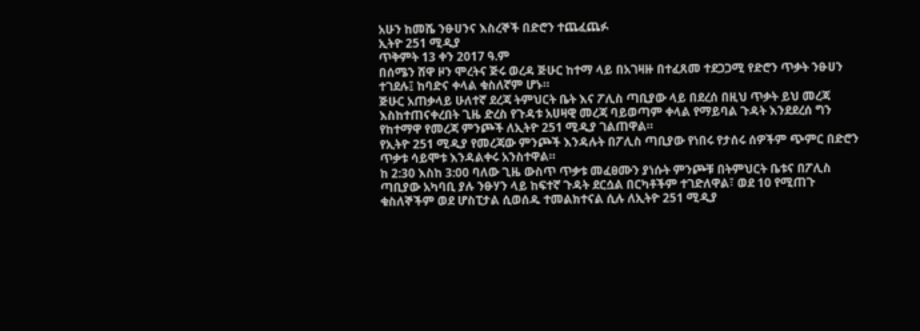አሁን ከመሼ ንፁሀንና እስረኞች በድሮን ተጨፈጨፉ
ኢትዮ 251 ሚዲያ
ጥቅምት 13 ቀን 2017 ዓ.ም
በሰሜን ሸዋ ዞን ሞረትና ጅሩ ወረዳ ጅሁር ከተማ ላይ በአገዛዙ በተፈጸመ ተደጋጋሚ የድሮን ጥቃት ንፁሀን ተገደሉ፤ ከባድና ቀላል ቁስለኛም ሆኑ።
ጅሁር አጠቃላይ ሁለተኛ ደረጃ ትምህርት ቤት እና ፖሊስ ጣቢያው ላይ በደረሰ በዚህ ጥቃት ይህ መረጃ እስከተጠናቀረበት ጊዜ ድረስ የጉዳቱ አሀዛዊ መረጃ ባይወጣም ቀላል የማይባል ጉዳት እንደደረሰ ግን የከተማዋ የመረጃ ምንጮች ለኢትዮ 251 ሚዲያ ገልጠዋል።
የኢትዮ 251 ሚዲያ የመረጃው ምንጮች እንዳሉት በፖሊስ ጣቢያው የነበሩ የታሰሩ ሰዎችም ጭምር በድሮን ጥቃቱ ሳይሞቱ እንዳልቀሩ አንስተዋል።
ከ 2:30 እስከ 3:00 ባለው ጊዜ ውስጥ ጥቃቱ መፈፀሙን ያነሱት ምንጮቹ በትምህርት ቤቱና በፖሊስ ጣቢያው አካባቢ ያሉ ንፁሃን ላይ ከፍተኛ ጉዳት ደርሷል በርካቶችም ተገድለዋል፣ ወደ 10 የሚጠጉ ቁስለኞችም ወደ ሆስፒታል ሲወሰዱ ተመልክተናል ሲሉ ለኢትዮ 251 ሚዲያ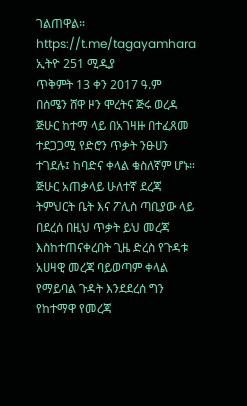ገልጠዋል።
https://t.me/tagayamhara
ኢትዮ 251 ሚዲያ
ጥቅምት 13 ቀን 2017 ዓ.ም
በሰሜን ሸዋ ዞን ሞረትና ጅሩ ወረዳ ጅሁር ከተማ ላይ በአገዛዙ በተፈጸመ ተደጋጋሚ የድሮን ጥቃት ንፁሀን ተገደሉ፤ ከባድና ቀላል ቁስለኛም ሆኑ።
ጅሁር አጠቃላይ ሁለተኛ ደረጃ ትምህርት ቤት እና ፖሊስ ጣቢያው ላይ በደረሰ በዚህ ጥቃት ይህ መረጃ እስከተጠናቀረበት ጊዜ ድረስ የጉዳቱ አሀዛዊ መረጃ ባይወጣም ቀላል የማይባል ጉዳት እንደደረሰ ግን የከተማዋ የመረጃ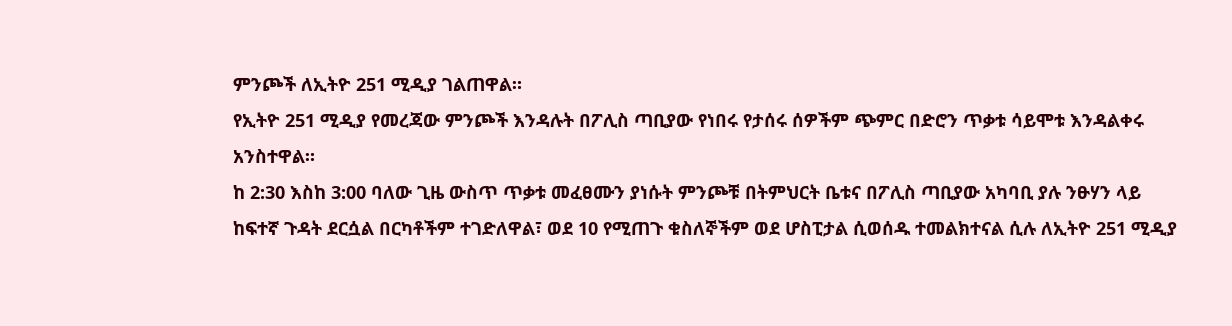ምንጮች ለኢትዮ 251 ሚዲያ ገልጠዋል።
የኢትዮ 251 ሚዲያ የመረጃው ምንጮች እንዳሉት በፖሊስ ጣቢያው የነበሩ የታሰሩ ሰዎችም ጭምር በድሮን ጥቃቱ ሳይሞቱ እንዳልቀሩ አንስተዋል።
ከ 2:30 እስከ 3:00 ባለው ጊዜ ውስጥ ጥቃቱ መፈፀሙን ያነሱት ምንጮቹ በትምህርት ቤቱና በፖሊስ ጣቢያው አካባቢ ያሉ ንፁሃን ላይ ከፍተኛ ጉዳት ደርሷል በርካቶችም ተገድለዋል፣ ወደ 10 የሚጠጉ ቁስለኞችም ወደ ሆስፒታል ሲወሰዱ ተመልክተናል ሲሉ ለኢትዮ 251 ሚዲያ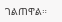ገልጠዋል።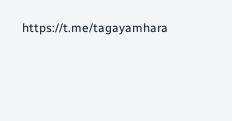https://t.me/tagayamhara